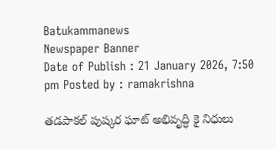Batukammanews
Newspaper Banner
Date of Publish : 21 January 2026, 7:50 pm Posted by : ramakrishna

తడపాకల్ పుష్కర ఘాట్ అభివృద్ధి కై నిధులు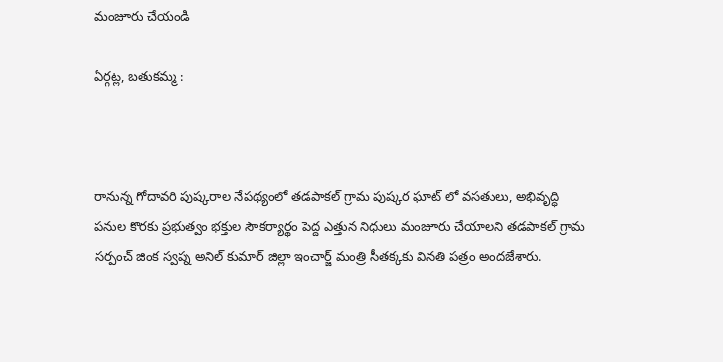మంజూరు చేయండి

ఏర్గట్ల, బతుకమ్మ :



రానున్న గోదావరి పుష్కరాల నేపథ్యంలో తడపాకల్ గ్రామ పుష్కర ఘాట్ లో వసతులు, అభివృద్ధి పనుల కొరకు ప్రభుత్వం భక్తుల సౌకర్యార్థం పెద్ద ఎత్తున నిధులు మంజూరు చేయాలని తడపాకల్ గ్రామ సర్పంచ్ జింక స్వప్న అనిల్ కుమార్ జిల్లా ఇంచార్జ్ మంత్రి సీతక్కకు వినతి పత్రం అందజేశారు.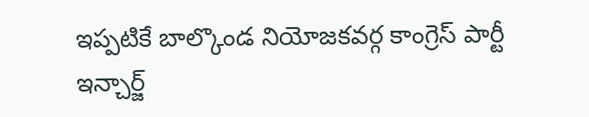ఇప్పటికే బాల్కొండ నియోజకవర్గ కాంగ్రెస్ పార్టీ ఇన్చార్జ్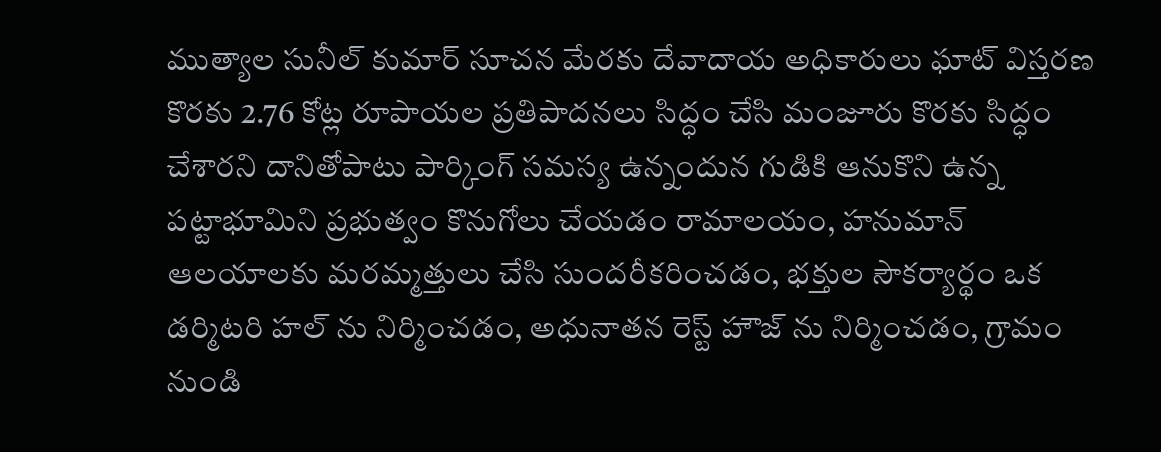ముత్యాల సునీల్ కుమార్ సూచన మేరకు దేవాదాయ అధికారులు ఘాట్ విస్తరణ కొరకు 2.76 కోట్ల రూపాయల ప్రతిపాదనలు సిద్ధం చేసి మంజూరు కొరకు సిద్ధం చేశారని దానితోపాటు పార్కింగ్ సమస్య ఉన్నందున గుడికి ఆనుకొని ఉన్న పట్టాభూమిని ప్రభుత్వం కొనుగోలు చేయడం రామాలయం, హనుమాన్ ఆలయాలకు మరమ్మత్తులు చేసి సుందరీకరించడం, భక్తుల సౌకర్యార్థం ఒక డర్మిటరి హల్ ను నిర్మించడం, అధునాతన రెస్ట్ హౌజ్ ను నిర్మించడం, గ్రామం నుండి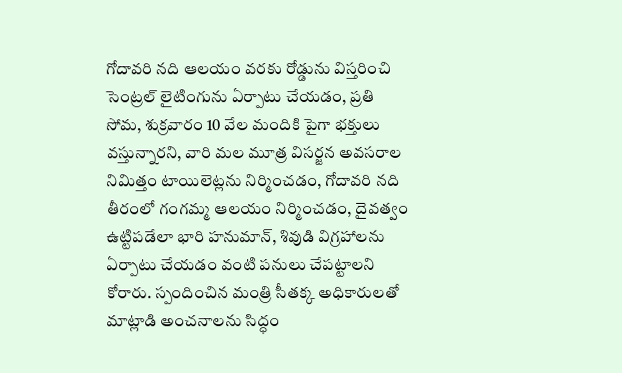గోదావరి నది ఆలయం వరకు రోడ్డును విస్తరించి సెంట్రల్ లైటింగును ఏర్పాటు చేయడం, ప్రతి సోమ, శుక్రవారం 10 వేల మందికి పైగా భక్తులు వస్తున్నారని, వారి మల మూత్ర విసర్జన అవసరాల నిమిత్తం టాయిలెట్లను నిర్మించడం, గోదావరి నది తీరంలో గంగమ్మ ఆలయం నిర్మించడం, దైవత్వం ఉట్టిపడేలా భారి హనుమాన్, శివుడి విగ్రహాలను ఏర్పాటు చేయడం వంటి పనులు చేపట్టాలని కోరారు. స్పందించిన మంత్రి సీతక్క అధికారులతో మాట్లాడి అంచనాలను సిద్ధం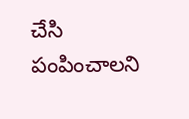చేసి పంపించాలని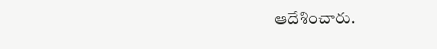ఆదేశించారు.